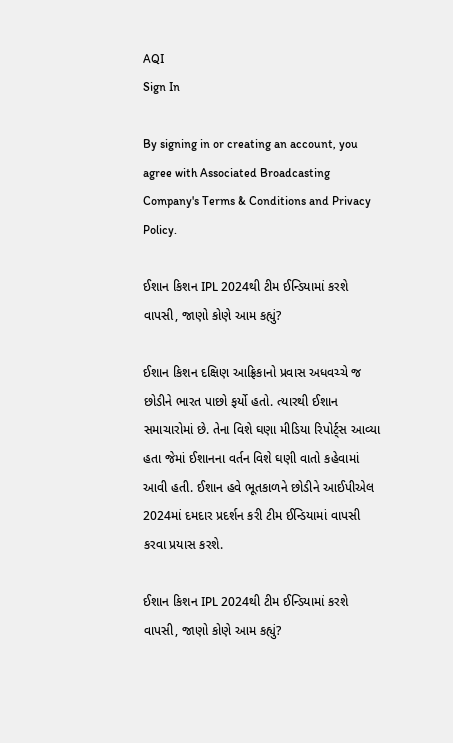AQI
Sign In

By signing in or creating an account, you agree with Associated Broadcasting Company's Terms & Conditions and Privacy Policy.

ઈશાન કિશન IPL 2024થી ટીમ ઈન્ડિયામાં કરશે વાપસી, જાણો કોણે આમ કહ્યું?

ઈશાન કિશન દક્ષિણ આફ્રિકાનો પ્રવાસ અધવચ્ચે જ છોડીને ભારત પાછો ફર્યો હતો. ત્યારથી ઈશાન સમાચારોમાં છે. તેના વિશે ઘણા મીડિયા રિપોર્ટ્સ આવ્યા હતા જેમાં ઈશાનના વર્તન વિશે ઘણી વાતો કહેવામાં આવી હતી. ઈશાન હવે ભૂતકાળને છોડીને આઈપીએલ 2024માં દમદાર પ્રદર્શન કરી ટીમ ઈન્ડિયામાં વાપસી કરવા પ્રયાસ કરશે.

ઈશાન કિશન IPL 2024થી ટીમ ઈન્ડિયામાં કરશે વાપસી, જાણો કોણે આમ કહ્યું?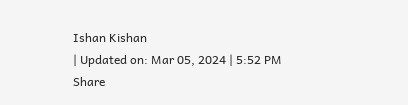Ishan Kishan
| Updated on: Mar 05, 2024 | 5:52 PM
Share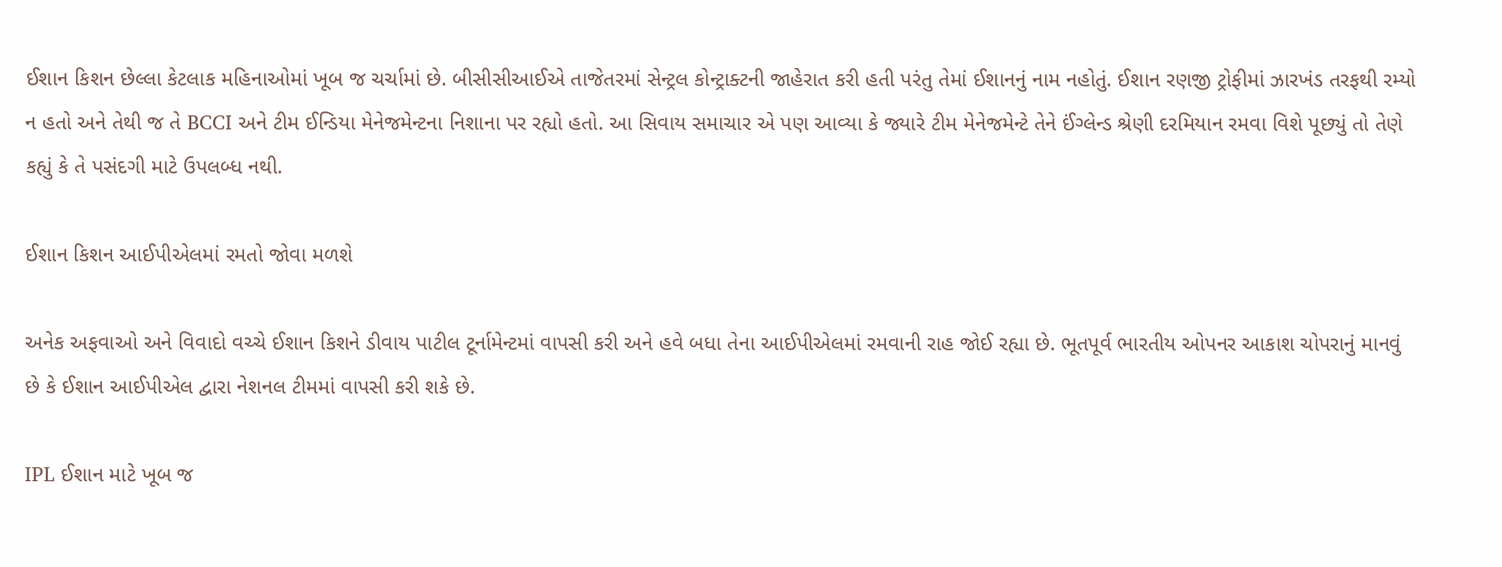ઈશાન કિશન છેલ્લા કેટલાક મહિનાઓમાં ખૂબ જ ચર્ચામાં છે. બીસીસીઆઈએ તાજેતરમાં સેન્ટ્રલ કોન્ટ્રાક્ટની જાહેરાત કરી હતી પરંતુ તેમાં ઈશાનનું નામ નહોતું. ઈશાન રણજી ટ્રોફીમાં ઝારખંડ તરફથી રમ્યો ન હતો અને તેથી જ તે BCCI અને ટીમ ઈન્ડિયા મેનેજમેન્ટના નિશાના પર રહ્યો હતો. આ સિવાય સમાચાર એ પણ આવ્યા કે જ્યારે ટીમ મેનેજમેન્ટે તેને ઈંગ્લેન્ડ શ્રેણી દરમિયાન રમવા વિશે પૂછ્યું તો તેણે કહ્યું કે તે પસંદગી માટે ઉપલબ્ધ નથી.

ઈશાન કિશન આઈપીએલમાં રમતો જોવા મળશે

અનેક અફવાઓ અને વિવાદો વચ્ચે ઈશાન કિશને ડીવાય પાટીલ ટૂર્નામેન્ટમાં વાપસી કરી અને હવે બધા તેના આઈપીએલમાં રમવાની રાહ જોઈ રહ્યા છે. ભૂતપૂર્વ ભારતીય ઓપનર આકાશ ચોપરાનું માનવું છે કે ઈશાન આઈપીએલ દ્વારા નેશનલ ટીમમાં વાપસી કરી શકે છે.

IPL ઈશાન માટે ખૂબ જ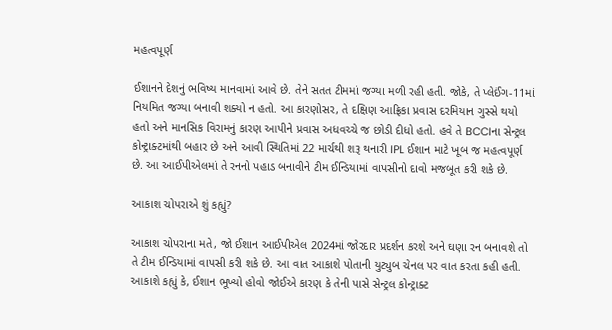મહત્વપૂર્ણ

ઈશાનને દેશનું ભવિષ્ય માનવામાં આવે છે. તેને સતત ટીમમાં જગ્યા મળી રહી હતી. જોકે, તે પ્લેઈંગ-11માં નિયમિત જગ્યા બનાવી શક્યો ન હતો. આ કારણોસર, તે દક્ષિણ આફ્રિકા પ્રવાસ દરમિયાન ગુસ્સે થયો હતો અને માનસિક વિરામનું કારણ આપીને પ્રવાસ અધવચ્ચે જ છોડી દીધો હતો. હવે તે BCCIના સેન્ટ્રલ કોન્ટ્રાક્ટમાંથી બહાર છે અને આવી સ્થિતિમાં 22 માર્ચથી શરૂ થનારી IPL ઈશાન માટે ખૂબ જ મહત્વપૂર્ણ છે. આ આઈપીએલમાં તે રનનો પહાડ બનાવીને ટીમ ઈન્ડિયામાં વાપસીનો દાવો મજબૂત કરી શકે છે.

આકાશ ચોપરાએ શું કહ્યું?

આકાશ ચોપરાના મતે, જો ઈશાન આઈપીએલ 2024માં જોરદાર પ્રદર્શન કરશે અને ઘણા રન બનાવશે તો તે ટીમ ઈન્ડિયામાં વાપસી કરી શકે છે. આ વાત આકાશે પોતાની યુટ્યુબ ચેનલ પર વાત કરતા કહી હતી. આકાશે કહ્યું કે, ઈશાન ભૂખ્યો હોવો જોઈએ કારણ કે તેની પાસે સેન્ટ્રલ કોન્ટ્રાક્ટ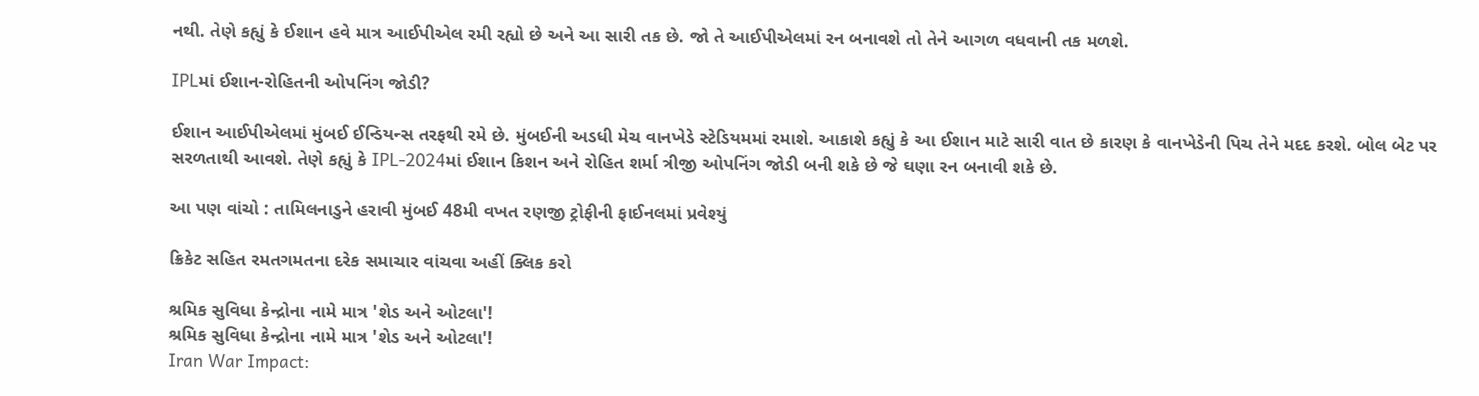નથી. તેણે કહ્યું કે ઈશાન હવે માત્ર આઈપીએલ રમી રહ્યો છે અને આ સારી તક છે. જો તે આઈપીએલમાં રન બનાવશે તો તેને આગળ વધવાની તક મળશે.

IPLમાં ઈશાન-રોહિતની ઓપનિંગ જોડી?

ઈશાન આઈપીએલમાં મુંબઈ ઈન્ડિયન્સ તરફથી રમે છે. મુંબઈની અડધી મેચ વાનખેડે સ્ટેડિયમમાં રમાશે. આકાશે કહ્યું કે આ ઈશાન માટે સારી વાત છે કારણ કે વાનખેડેની પિચ તેને મદદ કરશે. બોલ બેટ પર સરળતાથી આવશે. તેણે કહ્યું કે IPL-2024માં ઈશાન કિશન અને રોહિત શર્મા ત્રીજી ઓપનિંગ જોડી બની શકે છે જે ઘણા રન બનાવી શકે છે.

આ પણ વાંચો : તામિલનાડુને હરાવી મુંબઈ 48મી વખત રણજી ટ્રોફીની ફાઈનલમાં પ્રવેશ્યું

ક્રિકેટ સહિત રમતગમતના દરેક સમાચાર વાંચવા અહીં ક્લિક કરો

શ્રમિક સુવિધા કેન્દ્રોના નામે માત્ર 'શેડ અને ઓટલા'!
શ્રમિક સુવિધા કેન્દ્રોના નામે માત્ર 'શેડ અને ઓટલા'!
Iran War Impact: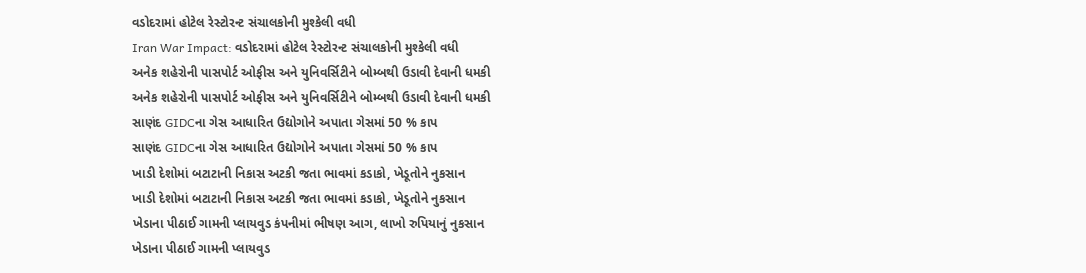વડોદરામાં હોટેલ રેસ્ટોરન્ટ સંચાલકોની મુશ્કેલી વધી
Iran War Impact: વડોદરામાં હોટેલ રેસ્ટોરન્ટ સંચાલકોની મુશ્કેલી વધી
અનેક શહેરોની પાસપોર્ટ ઓફીસ અને યુનિવર્સિટીને બોમ્બથી ઉડાવી દેવાની ધમકી
અનેક શહેરોની પાસપોર્ટ ઓફીસ અને યુનિવર્સિટીને બોમ્બથી ઉડાવી દેવાની ધમકી
સાણંદ GIDCના ગેસ આધારિત ઉદ્યોગોને અપાતા ગેસમાં 50 % કાપ
સાણંદ GIDCના ગેસ આધારિત ઉદ્યોગોને અપાતા ગેસમાં 50 % કાપ
ખાડી દેશોમાં બટાટાની નિકાસ અટકી જતા ભાવમાં કડાકો, ખેડૂતોને નુકસાન
ખાડી દેશોમાં બટાટાની નિકાસ અટકી જતા ભાવમાં કડાકો, ખેડૂતોને નુકસાન
ખેડાના પીઠાઈ ગામની પ્લાયવુડ કંપનીમાં ભીષણ આગ, લાખો રુપિયાનું નુકસાન
ખેડાના પીઠાઈ ગામની પ્લાયવુડ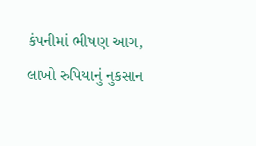કંપનીમાં ભીષણ આગ, લાખો રુપિયાનું નુકસાન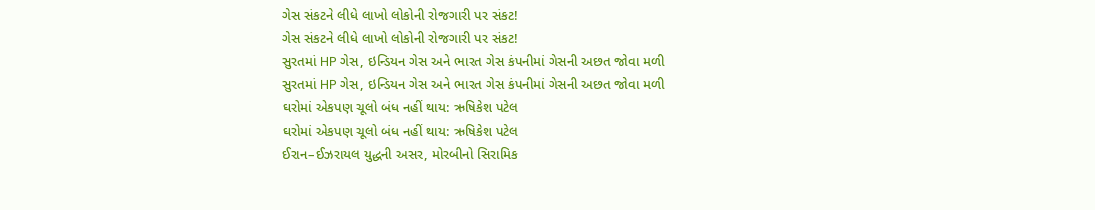ગેસ સંકટને લીધે લાખો લોકોની રોજગારી પર સંકટ!
ગેસ સંકટને લીધે લાખો લોકોની રોજગારી પર સંકટ!
સુરતમાં HP ગેસ, ઇન્ડિયન ગેસ અને ભારત ગેસ કંપનીમાં ગેસની અછત જોવા મળી
સુરતમાં HP ગેસ, ઇન્ડિયન ગેસ અને ભારત ગેસ કંપનીમાં ગેસની અછત જોવા મળી
ઘરોમાં એકપણ ચૂલો બંધ નહીં થાય: ઋષિકેશ પટેલ
ઘરોમાં એકપણ ચૂલો બંધ નહીં થાય: ઋષિકેશ પટેલ
ઈરાન–ઈઝરાયલ યુદ્ધની અસર, મોરબીનો સિરામિક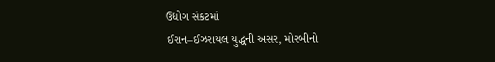ઉદ્યોગ સંકટમાં
ઈરાન–ઈઝરાયલ યુદ્ધની અસર, મોરબીનો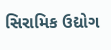સિરામિક ઉદ્યોગ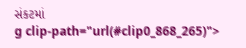સંકટમાં
g clip-path="url(#clip0_868_265)">